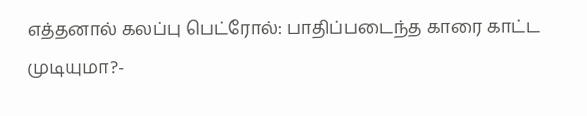எத்தனால் கலப்பு பெட்ரோல்: பாதிப்படைந்த காரை காட்ட முடியுமா?-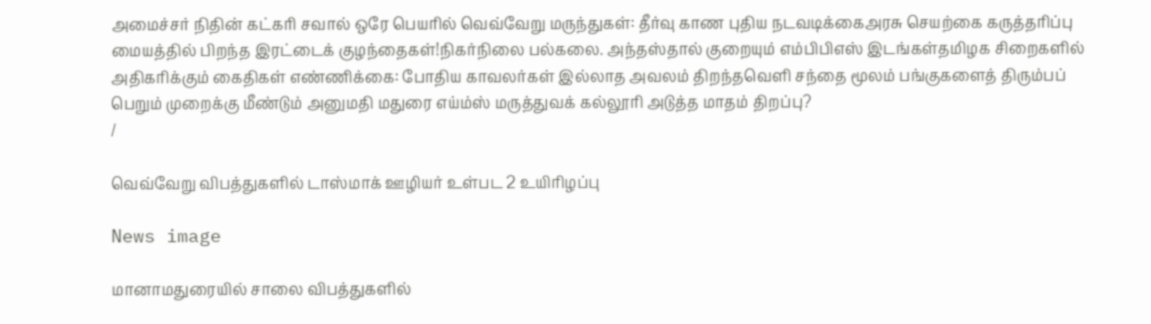அமைச்சர் நிதின் கட்கரி சவால் ஒரே பெயரில் வெவ்வேறு மருந்துகள்: தீர்வு காண புதிய நடவடிக்கைஅரசு செயற்கை கருத்தரிப்பு மையத்தில் பிறந்த இரட்டைக் குழந்தைகள்!நிகர்நிலை பல்கலை. அந்தஸ்தால் குறையும் எம்பிபிஎஸ் இடங்கள்தமிழக சிறைகளில் அதிகரிக்கும் கைதிகள் எண்ணிக்கை: போதிய காவலர்கள் இல்லாத அவலம் திறந்தவெளி சந்தை மூலம் பங்குகளைத் திரும்பப் பெறும் முறைக்கு மீண்டும் அனுமதி மதுரை எய்ம்ஸ் மருத்துவக் கல்லூரி அடுத்த மாதம் திறப்பு?
/

வெவ்வேறு விபத்துகளில் டாஸ்மாக் ஊழியர் உள்பட 2 உயிரிழப்பு

News image

மானாமதுரையில் சாலை விபத்துகளில்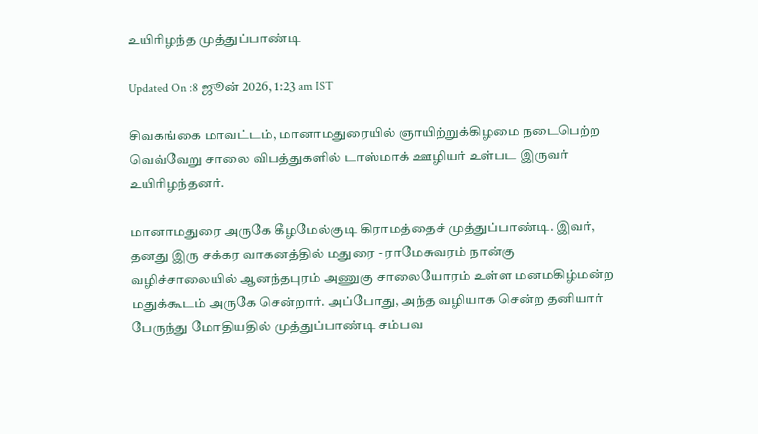உயிரிழந்த முத்துப்பாண்டி

Updated On :8 ஜூன் 2026, 1:23 am IST

சிவகங்கை மாவட்டம், மானாமதுரையில் ஞாயிற்றுக்கிழமை நடைபெற்ற வெவ்வேறு சாலை விபத்துகளில் டாஸ்மாக் ஊழியர் உள்பட இருவர் உயிரிழந்தனர்.

மானாமதுரை அருகே கீழமேல்குடி கிராமத்தைச் முத்துப்பாண்டி. இவர், தனது இரு சக்கர வாகனத்தில் மதுரை - ராமேசுவரம் நான்கு வழிச்சாலையில் ஆனந்தபுரம் அணுகு சாலையோரம் உள்ள மனமகிழ்மன்ற மதுக்கூடம் அருகே சென்றார். அப்போது, அந்த வழியாக சென்ற தனியார் பேருந்து மோதியதில் முத்துப்பாண்டி சம்பவ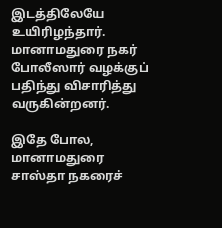இடத்திலேயே உயிரிழந்தார். மானாமதுரை நகர் போலீஸார் வழக்குப் பதிந்து விசாரித்து வருகின்றனர்.

இதே போல, மானாமதுரை சாஸ்தா நகரைச்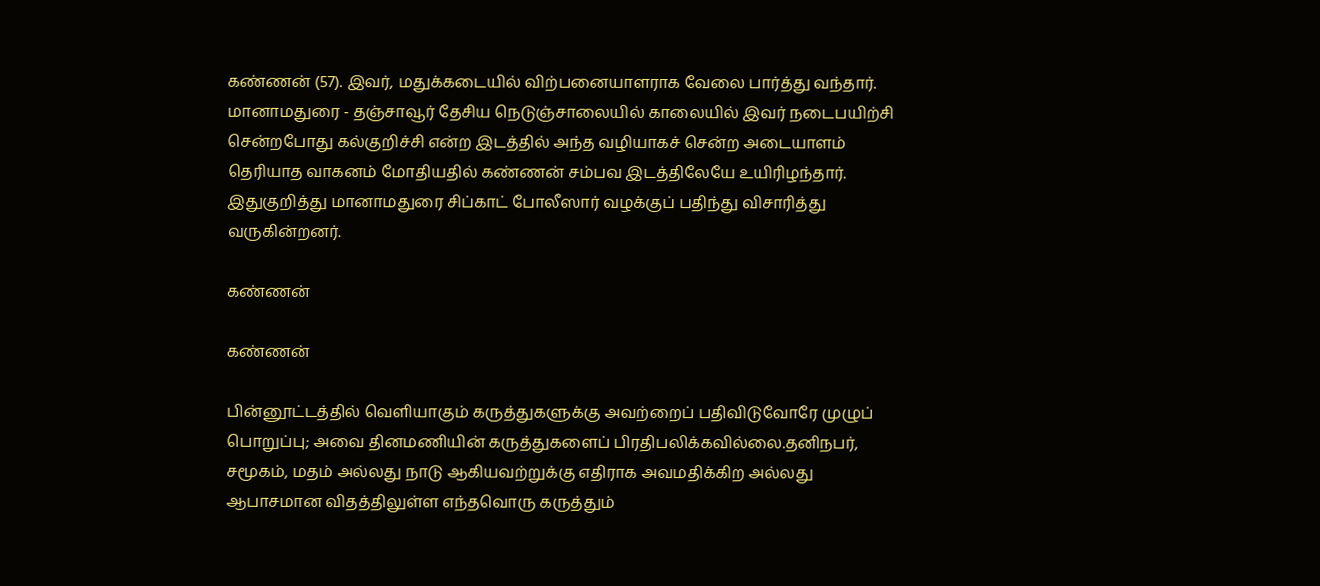கண்ணன் (57). இவர், மதுக்கடையில் விற்பனையாளராக வேலை பார்த்து வந்தார். மானாமதுரை - தஞ்சாவூர் தேசிய நெடுஞ்சாலையில் காலையில் இவர் நடைபயிற்சி சென்றபோது கல்குறிச்சி என்ற இடத்தில் அந்த வழியாகச் சென்ற அடையாளம் தெரியாத வாகனம் மோதியதில் கண்ணன் சம்பவ இடத்திலேயே உயிரிழந்தார். இதுகுறித்து மானாமதுரை சிப்காட் போலீஸார் வழக்குப் பதிந்து விசாரித்து வருகின்றனர்.

கண்ணன்

கண்ணன்

பின்னூட்டத்தில் வெளியாகும் கருத்துகளுக்கு அவற்றைப் பதிவிடுவோரே முழுப் பொறுப்பு; அவை தினமணியின் கருத்துகளைப் பிரதிபலிக்கவில்லை.தனிநபர், சமூகம், மதம் அல்லது நாடு ஆகியவற்றுக்கு எதிராக அவமதிக்கிற அல்லது ஆபாசமான விதத்திலுள்ள எந்தவொரு கருத்தும்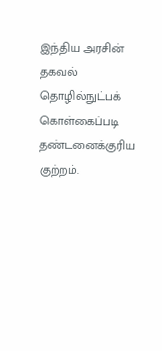இந்திய அரசின் தகவல் தொழில்நுட்பக் கொள்கைப்படி தண்டனைக்குரிய குற்றம்.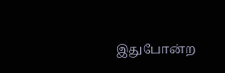இதுபோன்ற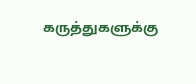கருத்துகளுக்கு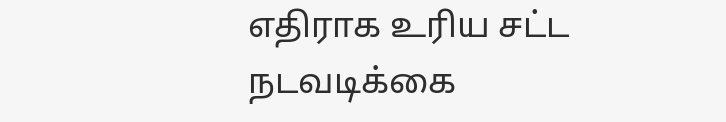எதிராக உரிய சட்ட நடவடிக்கை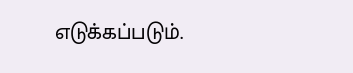எடுக்கப்படும்.